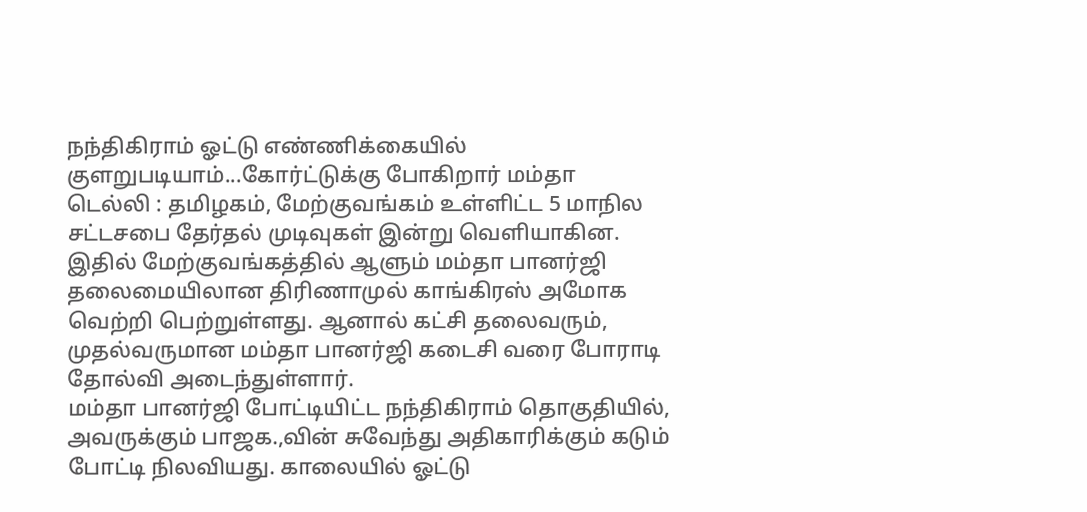நந்திகிராம் ஓட்டு எண்ணிக்கையில் குளறுபடியாம்...கோர்ட்டுக்கு போகிறார் மம்தா
டெல்லி : தமிழகம், மேற்குவங்கம் உள்ளிட்ட 5 மாநில சட்டசபை தேர்தல் முடிவுகள் இன்று வெளியாகின. இதில் மேற்குவங்கத்தில் ஆளும் மம்தா பானர்ஜி தலைமையிலான திரிணாமுல் காங்கிரஸ் அமோக வெற்றி பெற்றுள்ளது. ஆனால் கட்சி தலைவரும், முதல்வருமான மம்தா பானர்ஜி கடைசி வரை போராடி தோல்வி அடைந்துள்ளார்.
மம்தா பானர்ஜி போட்டியிட்ட நந்திகிராம் தொகுதியில், அவருக்கும் பாஜக.,வின் சுவேந்து அதிகாரிக்கும் கடும் போட்டி நிலவியது. காலையில் ஓட்டு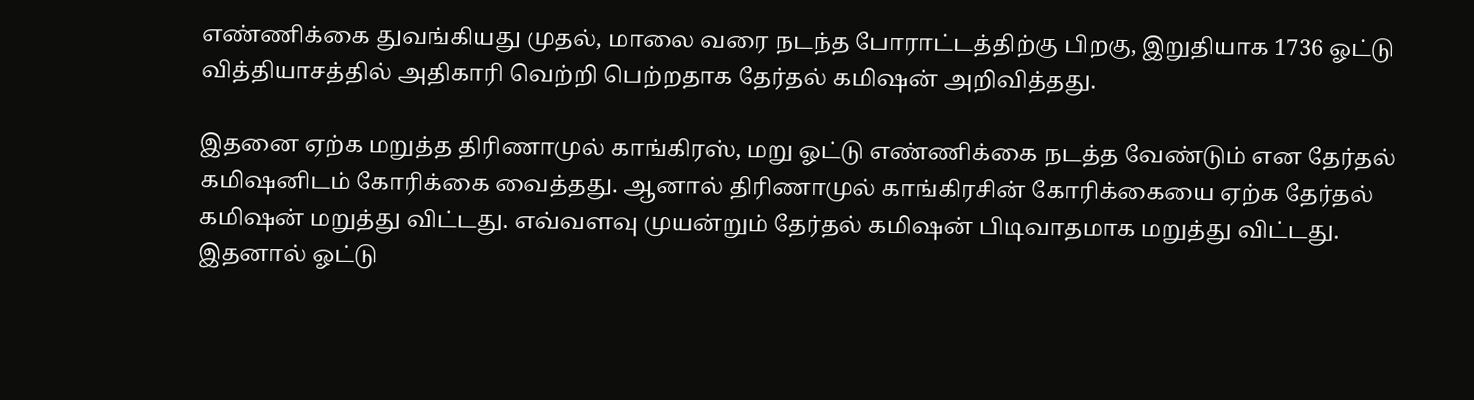எண்ணிக்கை துவங்கியது முதல், மாலை வரை நடந்த போராட்டத்திற்கு பிறகு, இறுதியாக 1736 ஓட்டு வித்தியாசத்தில் அதிகாரி வெற்றி பெற்றதாக தேர்தல் கமிஷன் அறிவித்தது.

இதனை ஏற்க மறுத்த திரிணாமுல் காங்கிரஸ், மறு ஓட்டு எண்ணிக்கை நடத்த வேண்டும் என தேர்தல் கமிஷனிடம் கோரிக்கை வைத்தது. ஆனால் திரிணாமுல் காங்கிரசின் கோரிக்கையை ஏற்க தேர்தல் கமிஷன் மறுத்து விட்டது. எவ்வளவு முயன்றும் தேர்தல் கமிஷன் பிடிவாதமாக மறுத்து விட்டது.
இதனால் ஓட்டு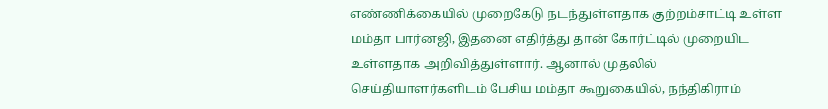எண்ணிக்கையில் முறைகேடு நடந்துள்ளதாக குற்றம்சாட்டி உள்ள மம்தா பார்னஜி, இதனை எதிர்த்து தான் கோர்ட்டில் முறையிட உள்ளதாக அறிவித்துள்ளார். ஆனால் முதலில் செய்தியாளர்களிடம் பேசிய மம்தா கூறுகையில், நந்திகிராம்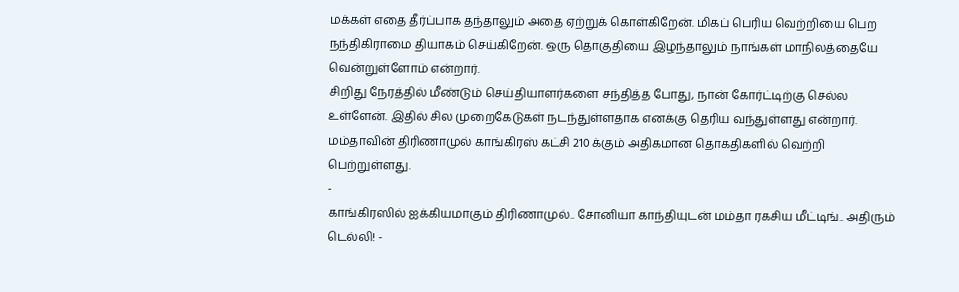மக்கள் எதை தீர்ப்பாக தந்தாலும் அதை ஏற்றுக் கொள்கிறேன். மிகப் பெரிய வெற்றியை பெற நந்திகிராமை தியாகம் செய்கிறேன். ஒரு தொகுதியை இழந்தாலும் நாங்கள் மாநிலத்தையே வென்றுள்ளோம் என்றார்.
சிறிது நேரத்தில் மீண்டும் செய்தியாளர்களை சந்தித்த போது, நான் கோர்ட்டிற்கு செல்ல உள்ளேன். இதில் சில முறைகேடுகள் நடந்துள்ளதாக எனக்கு தெரிய வந்துள்ளது என்றார். மம்தாவின் திரிணாமுல் காங்கிரஸ் கட்சி 210 க்கும் அதிகமான தொகதிகளில் வெற்றி பெற்றுள்ளது.
-
காங்கிரஸில் ஐக்கியமாகும் திரிணாமுல்.. சோனியா காந்தியுடன் மம்தா ரகசிய மீட்டிங்.. அதிரும் டெல்லி! -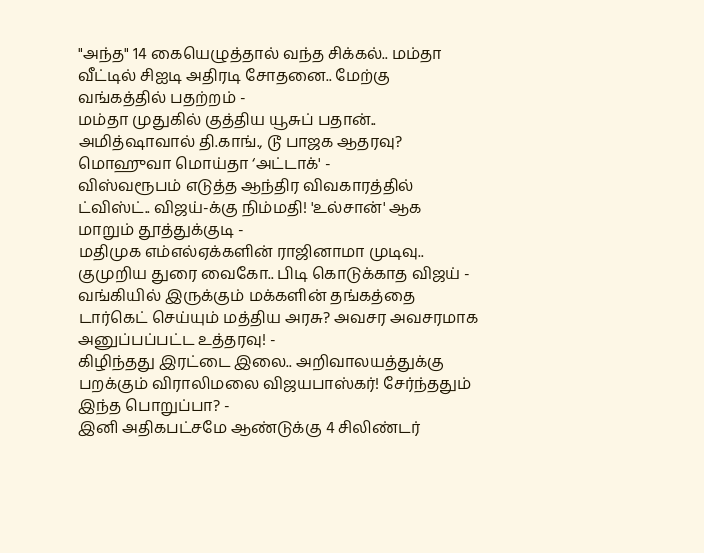"அந்த" 14 கையெழுத்தால் வந்த சிக்கல்.. மம்தா வீட்டில் சிஐடி அதிரடி சோதனை.. மேற்கு வங்கத்தில் பதற்றம் -
மம்தா முதுகில் குத்திய யூசுப் பதான்.. அமித்ஷாவால் தி.காங்., டூ பாஜக ஆதரவு? மொஹுவா மொய்தா ‘அட்டாக்' -
விஸ்வரூபம் எடுத்த ஆந்திர விவகாரத்தில் ட்விஸ்ட்.. விஜய்-க்கு நிம்மதி! 'உல்சான்' ஆக மாறும் தூத்துக்குடி -
மதிமுக எம்எல்ஏக்களின் ராஜினாமா முடிவு.. குமுறிய துரை வைகோ.. பிடி கொடுக்காத விஜய் -
வங்கியில் இருக்கும் மக்களின் தங்கத்தை டார்கெட் செய்யும் மத்திய அரசு? அவசர அவசரமாக அனுப்பப்பட்ட உத்தரவு! -
கிழிந்தது இரட்டை இலை.. அறிவாலயத்துக்கு பறக்கும் விராலிமலை விஜயபாஸ்கர்! சேர்ந்ததும் இந்த பொறுப்பா? -
இனி அதிகபட்சமே ஆண்டுக்கு 4 சிலிண்டர்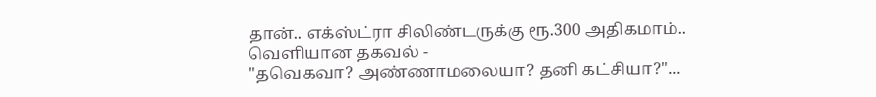தான்.. எக்ஸ்ட்ரா சிலிண்டருக்கு ரூ.300 அதிகமாம்.. வெளியான தகவல் -
"தவெகவா? அண்ணாமலையா? தனி கட்சியா?"...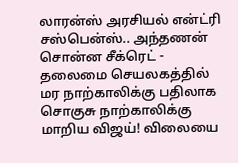லாரன்ஸ் அரசியல் என்ட்ரி சஸ்பென்ஸ்.. அந்தணன் சொன்ன சீக்ரெட் -
தலைமை செயலகத்தில் மர நாற்காலிக்கு பதிலாக சொகுசு நாற்காலிக்கு மாறிய விஜய்! விலையை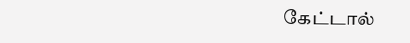கேட்டால்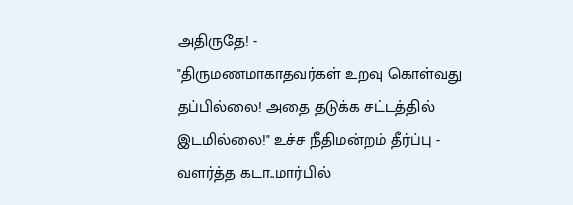அதிருதே! -
"திருமணமாகாதவர்கள் உறவு கொள்வது தப்பில்லை! அதை தடுக்க சட்டத்தில் இடமில்லை!" உச்ச நீதிமன்றம் தீர்ப்பு -
வளர்த்த கடா..மார்பில்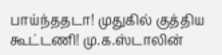பாய்ந்ததடா! முதுகில் குத்திய கூட்டணி! மு.க.ஸ்டாலின்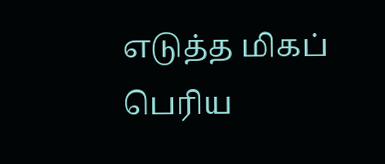எடுத்த மிகப் பெரிய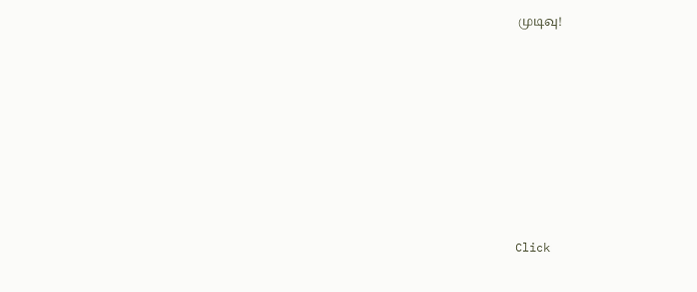முடிவு!












Click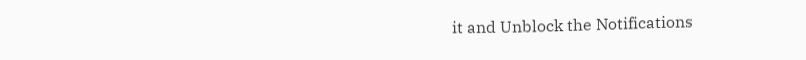it and Unblock the Notifications